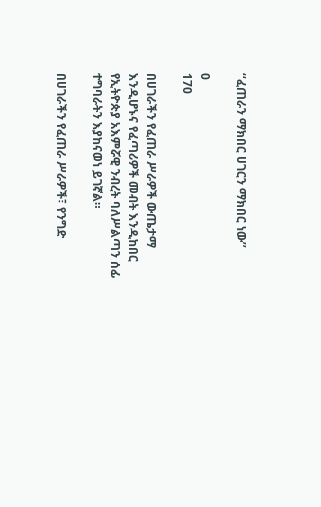‘‘ፈጠራን ማክበር ሀገርን ማክበር ነው’’

0
170

በሀገራችን የፈጠራ ሥራዎች ውጤታማ እንዲሆኑና የፈጣሪዎች መብት እንዲከበር የኢትዮጵያ አእምሯዊ ንብረት ባለሥልጣን ሰፊ ተግባራትን እያከናወነ ይገኛል።

በሀገራችን የፈጠራ ሥራዎች፣ የንግድ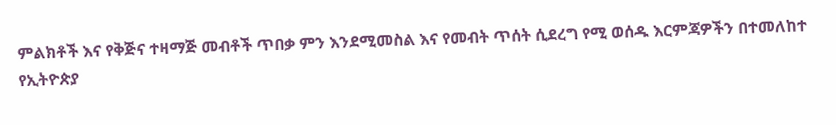ምልክቶች እና የቅጅና ተዛማጅ መብቶች ጥበቃ ምን እንደሚመስል እና የመብት ጥሰት ሲደረግ የሚ ወሰዱ እርምጃዎችን በተመለከተ የኢትዮጵያ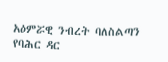አዕምሯዊ ንብረት ባለስልጣን የባሕር ዳር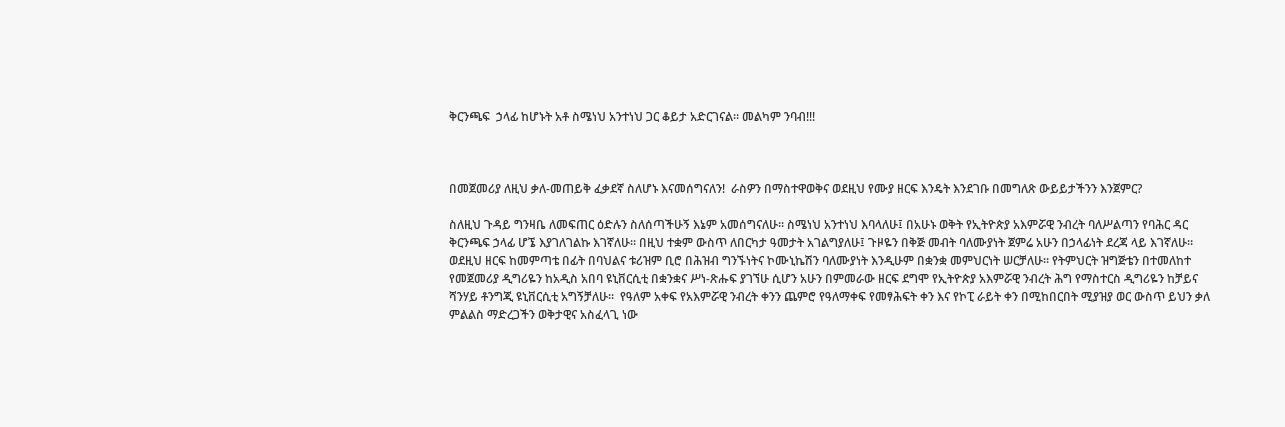ቅርንጫፍ  ኃላፊ ከሆኑት አቶ ስሜነህ አንተነህ ጋር ቆይታ አድርገናል። መልካም ንባብ!!!



በመጀመሪያ ለዚህ ቃለ-መጠይቅ ፈቃደኛ ስለሆኑ እናመሰግናለን!  ራስዎን በማስተዋወቅና ወደዚህ የሙያ ዘርፍ እንዴት እንደገቡ በመግለጽ ውይይታችንን እንጀምር?

ስለዚህ ጉዳይ ግንዛቤ ለመፍጠር ዕድሉን ስለሰጣችሁኝ እኔም አመሰግናለሁ። ስሜነህ አንተነህ እባላለሁ፤ በአሁኑ ወቅት የኢትዮጵያ አእምሯዊ ንብረት ባለሥልጣን የባሕር ዳር ቅርንጫፍ ኃላፊ ሆኜ እያገለገልኩ እገኛለሁ። በዚህ ተቋም ውስጥ ለበርካታ ዓመታት አገልግያለሁ፤ ጉዞዬን በቅጅ መብት ባለሙያነት ጀምሬ አሁን በኃላፊነት ደረጃ ላይ እገኛለሁ። ወደዚህ ዘርፍ ከመምጣቴ በፊት በባህልና ቱሪዝም ቢሮ በሕዝብ ግንኙነትና ኮሙኒኬሽን ባለሙያነት እንዲሁም በቋንቋ መምህርነት ሠርቻለሁ። የትምህርት ዝግጅቴን በተመለከተ የመጀመሪያ ዲግሪዬን ከአዲስ አበባ ዩኒቨርሲቲ በቋንቋና ሥነ-ጽሑፍ ያገኘሁ ሲሆን አሁን በምመራው ዘርፍ ደግሞ የኢትዮጵያ አእምሯዊ ንብረት ሕግ የማስተርስ ዲግሪዬን ከቻይና ሻንሃይ ቶንግጂ ዩኒቨርሲቲ አግኝቻለሁ።  የዓለም አቀፍ የአእምሯዊ ንብረት ቀንን ጨምሮ የዓለማቀፍ የመፃሕፍት ቀን እና የኮፒ ራይት ቀን በሚከበርበት ሚያዝያ ወር ውስጥ ይህን ቃለ ምልልስ ማድረጋችን ወቅታዊና አስፈላጊ ነው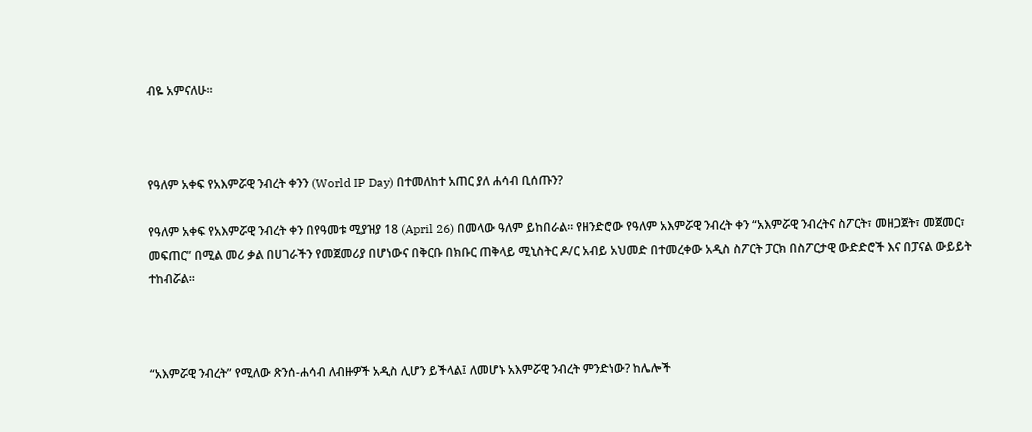ብዬ አምናለሁ።



የዓለም አቀፍ የአእምሯዊ ንብረት ቀንን (World IP Day) በተመለከተ አጠር ያለ ሐሳብ ቢሰጡን?

የዓለም አቀፍ የአእምሯዊ ንብረት ቀን በየዓመቱ ሚያዝያ 18 (April 26) በመላው ዓለም ይከበራል። የዘንድሮው የዓለም አእምሯዊ ንብረት ቀን “አእምሯዊ ንብረትና ስፖርት፣ መዘጋጀት፣ መጀመር፣ መፍጠር” በሚል መሪ ቃል በሀገራችን የመጀመሪያ በሆነውና በቅርቡ በክቡር ጠቅላይ ሚኒስትር ዶ/ር አብይ አህመድ በተመረቀው አዲስ ስፖርት ፓርክ በስፖርታዊ ውድድሮች እና በፓናል ውይይት ተከብሯል።



“አእምሯዊ ንብረት” የሚለው ጽንሰ-ሐሳብ ለብዙዎች አዲስ ሊሆን ይችላል፤ ለመሆኑ አእምሯዊ ንብረት ምንድነው? ከሌሎች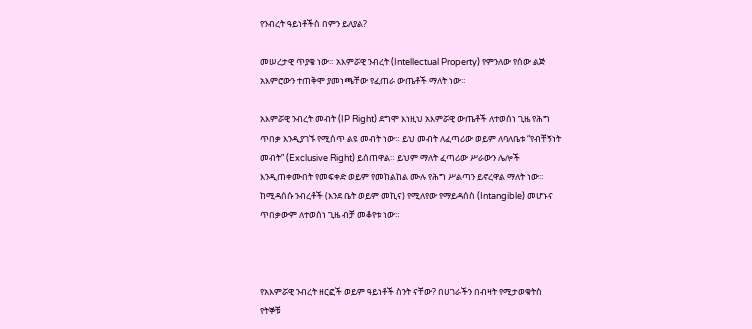የንብረት ዓይነቶችስ በምን ይለያል?

መሠረታዊ ጥያቄ ነው። አእምሯዊ ንብረት (Intellectual Property) የምንለው የሰው ልጅ አእምሮውን ተጠቅሞ ያመነጫቸው የፈጠራ ውጤቶች ማለት ነው።

አእምሯዊ ንብረት መብት (IP Right) ደግሞ እነዚህ አእምሯዊ ውጤቶች ለተወሰነ ጊዜ የሕግ ጥበቃ እንዲያገኙ የሚሰጥ ልዩ መብት ነው። ይህ መብት ለፈጣሪው ወይም ለባለቤቱ “የብቸኝነት መብት” (Exclusive Right) ይሰጠዋል። ይህም ማለት ፈጣሪው ሥራውን ሌሎች እንዲጠቀሙበት የመፍቀድ ወይም የመከልከል ሙሉ የሕግ ሥልጣን ይኖረዋል ማለት ነው። ከሚዳሰሱ ንብረቶች (እንደ ቤት ወይም መኪና) የሚለየው የማይዳሰስ (Intangible) መሆኑና ጥበቃውም ለተወሰነ ጊዜ ብቻ መቆየቱ ነው።



የአእምሯዊ ንብረት ዘርፎች ወይም ዓይነቶች ስንት ናቸው? በሀገራችን በብዛት የሚታወቁትስ የትኞቹ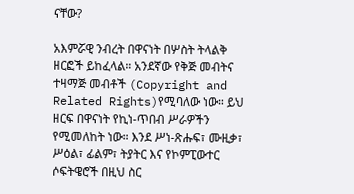ናቸው?

አእምሯዊ ንብረት በዋናነት በሦስት ትላልቅ ዘርፎች ይከፈላል። አንደኛው የቅጅ መብትና ተዛማጅ መብቶች (Copyright and Related Rights)የሚባለው ነው። ይህ ዘርፍ በዋናነት የኪነ-ጥበብ ሥራዎችን የሚመለከት ነው። እንደ ሥነ-ጽሑፍ፣ ሙዚቃ፣ ሥዕል፣ ፊልም፣ ትያትር እና የኮምፒውተር ሶፍትዌሮች በዚህ ስር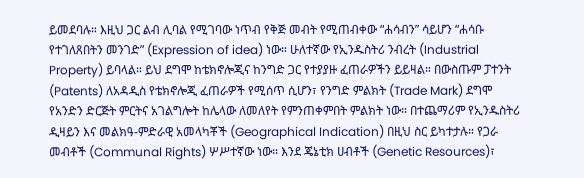ይመደባሉ። እዚህ ጋር ልብ ሊባል የሚገባው ነጥብ የቅጅ መብት የሚጠብቀው “ሐሳብን” ሳይሆን “ሐሳቡ የተገለጸበትን መንገድ” (Expression of idea) ነው። ሁለተኛው የኢንዱስትሪ ንብረት (Industrial Property) ይባላል። ይህ ደግሞ ከቴክኖሎጂና ከንግድ ጋር የተያያዙ ፈጠራዎችን ይይዛል። በውስጡም ፓተንት (Patents) ለአዳዲስ የቴክኖሎጂ ፈጠራዎች የሚሰጥ ሲሆን፣ የንግድ ምልክት (Trade Mark) ደግሞ የአንድን ድርጅት ምርትና አገልግሎት ከሌላው ለመለየት የምንጠቀምበት ምልክት ነው። በተጨማሪም የኢንዱስትሪ ዲዛይን እና መልክዓ-ምድራዊ አመላካቾች (Geographical Indication) በዚህ ስር ይካተታሉ። የጋራ መብቶች (Communal Rights) ሦሥተኛው ነው። እንደ ጄኔቲክ ሀብቶች (Genetic Resources)፣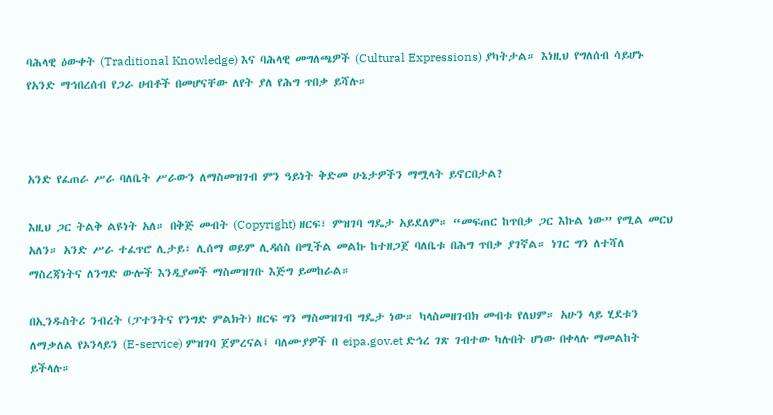ባሕላዊ ዕውቀት (Traditional Knowledge) እና ባሕላዊ መግለጫዎች (Cultural Expressions) ያካትታል። እነዚህ የግለሰብ ሳይሆኑ የአንድ ማኅበረሰብ የጋራ ሀብቶች በመሆናቸው ለየት ያለ የሕግ ጥበቃ ይሻሉ።



አንድ የፈጠራ ሥራ ባለቤት ሥራውን ለማስመዝገብ ምን ዓይነት ቅድመ ሁኔታዎችን ማሟላት ይኖርበታል?

እዚህ ጋር ትልቅ ልዩነት አለ። በቅጅ መብት (Copyright) ዘርፍ፣ ምዝገባ ግዴታ አይደለም። “መፍጠር ከጥበቃ ጋር እኩል ነው” የሚል መርህ አለን። አንድ ሥራ ተፈጥሮ ሊታይ፣ ሊሰማ ወይም ሊዳሰስ በሚችል መልኩ ከተዘጋጀ ባለቤቱ በሕግ ጥበቃ ያገኛል። ነገር ግን ለተሻለ ማስረጃነትና ለንግድ ውሎች እንዲያመች ማስመዝገቡ እጅግ ይመከራል።

በኢንዱስትሪ ንብረት (ፓተንትና የንግድ ምልክት) ዘርፍ ግን ማስመዝገብ ግዴታ ነው። ካላስመዘገብክ መብቱ የለህም። አሁን ላይ ሂደቱን ለማቃለል የኦንላይን (E-service) ምዝገባ ጀምረናል፤ ባለሙያዎች በ eipa.gov.et ድኅረ ገጽ ገብተው ካሉበት ሆነው በቀላሉ ማመልከት ይችላሉ።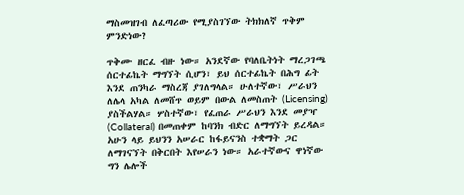ማስመዝገብ ለፈጣሪው የሚያስገኘው ትክክለኛ ጥቅም ምንድነው?

ጥቅሙ ዘርፈ ብዙ ነው። አንደኛው የባለቤትነት ማረጋገጫ ሰርተፊኬት ማግኘት ሲሆን፣ ይህ ሰርተፊኬት በሕግ ፊት እንደ ጠንካራ ማስረጃ ያገለግላል። ሁለተኛው፣ ሥራህን ለሌላ አካል ለመሸጥ ወይም በውል ለመስጠት (Licensing) ያስችልሃል። ሦስተኛው፣ የፈጠራ ሥራህን እንደ መያዣ (Collateral) በመጠቀም ከባንክ ብድር ለማግኘት ይረዳል። አሁን ላይ ይህንን አሠራር ከፋይናንስ ተቋማት ጋር ለማገናኘት በቅርበት እየሠራን ነው። አራተኛውና ዋነኛው ግን ሌሎች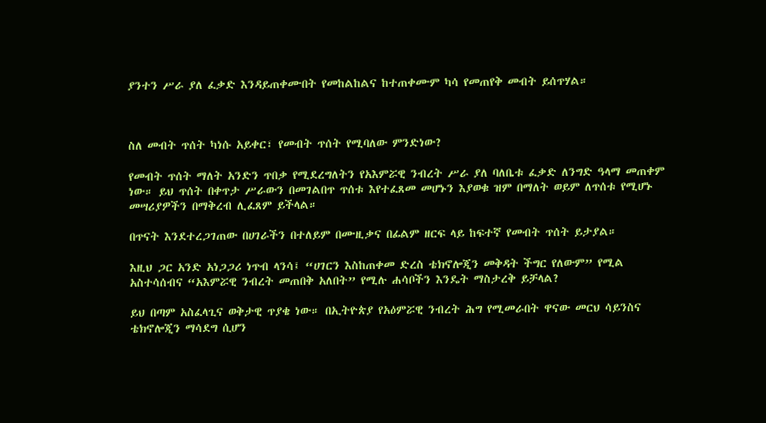ያንተን ሥራ ያለ ፈቃድ እንዳይጠቀሙበት የመከልከልና ከተጠቀሙም ካሳ የመጠየቅ መብት ይሰጥሃል።



ስለ መብት ጥሰት ካነሱ አይቀር፣ የመብት ጥሰት የሚባለው ምንድነው?

የመብት ጥሰት ማለት አንድን ጥበቃ የሚደረግለትን የአእምሯዊ ንብረት ሥራ ያለ ባለቤቱ ፈቃድ ለንግድ ዓላማ መጠቀም ነው። ይህ ጥሰት በቀጥታ ሥራውን በመገልበጥ ጥሰቱ እየተፈጸመ መሆኑን እያወቁ ዝም በማለት ወይም ለጥሰቱ የሚሆኑ መሣሪያዎችን በማቅረብ ሊፈጸም ይችላል።

በጥናት እንደተረጋገጠው በሀገራችን በተለይም በሙዚቃና በፊልም ዘርፍ ላይ ከፍተኛ የመብት ጥሰት ይታያል።

እዚህ ጋር አንድ አነጋጋሪ ነጥብ ላንሳ፤ “ሀገርን እስከጠቀመ ድረስ ቴክኖሎጂን መቅዳት ችግር የለውም” የሚል አስተሳሰብና “አእምሯዊ ንብረት መጠበቅ አለበት” የሚሉ ሐሳቦችን እንዴት ማስታረቅ ይቻላል?

ይህ በጣም አስፈላጊና ወቅታዊ ጥያቄ ነው። በኢትዮጵያ የአዕምሯዊ ንብረት ሕግ የሚመራበት ዋናው መርህ ሳይንስና ቴክኖሎጂን ማሳደግ ሲሆን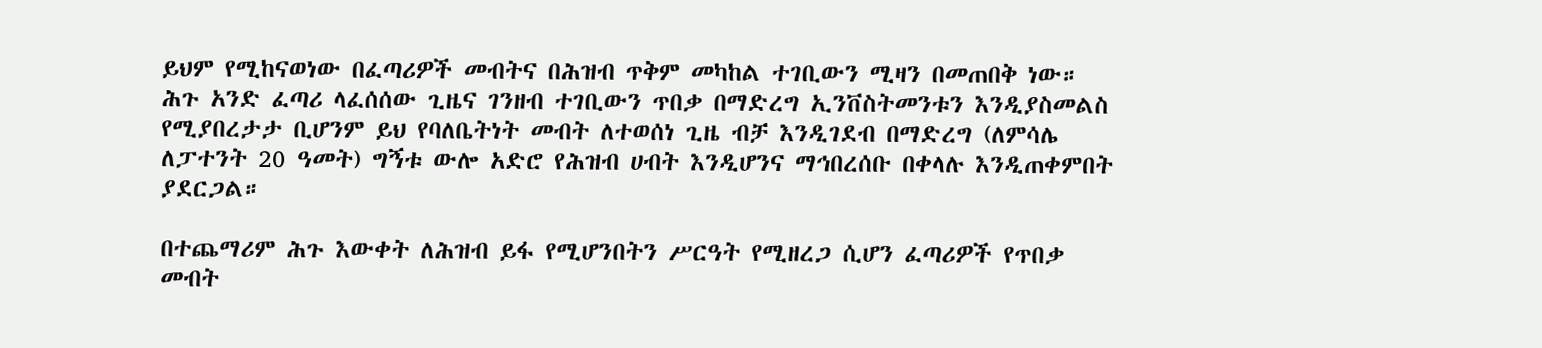ይህም የሚከናወነው በፈጣሪዎች መብትና በሕዝብ ጥቅም መካከል ተገቢውን ሚዛን በመጠበቅ ነው። ሕጉ አንድ ፈጣሪ ላፈሰሰው ጊዜና ገንዘብ ተገቢውን ጥበቃ በማድረግ ኢንቨስትመንቱን እንዲያስመልስ የሚያበረታታ ቢሆንም ይህ የባለቤትነት መብት ለተወሰነ ጊዜ ብቻ እንዲገደብ በማድረግ (ለምሳሌ ለፓተንት 20 ዓመት) ግኝቱ ውሎ አድሮ የሕዝብ ሀብት እንዲሆንና ማኅበረሰቡ በቀላሉ እንዲጠቀምበት ያደርጋል።

በተጨማሪም ሕጉ እውቀት ለሕዝብ ይፋ የሚሆንበትን ሥርዓት የሚዘረጋ ሲሆን ፈጣሪዎች የጥበቃ መብት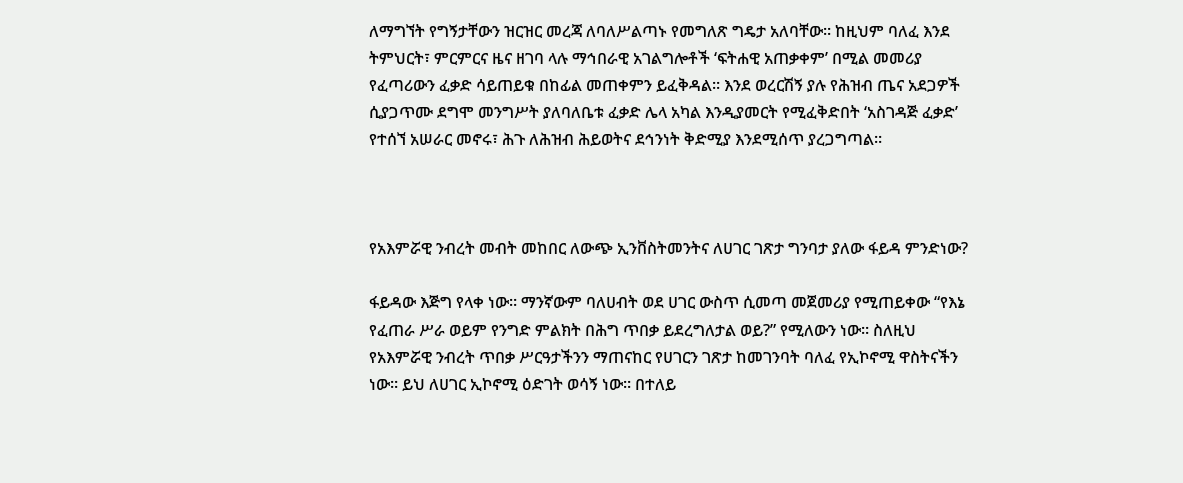ለማግኘት የግኝታቸውን ዝርዝር መረጃ ለባለሥልጣኑ የመግለጽ ግዴታ አለባቸው። ከዚህም ባለፈ እንደ ትምህርት፣ ምርምርና ዜና ዘገባ ላሉ ማኅበራዊ አገልግሎቶች ‘ፍትሐዊ አጠቃቀም’ በሚል መመሪያ የፈጣሪውን ፈቃድ ሳይጠይቁ በከፊል መጠቀምን ይፈቅዳል። እንደ ወረርሽኝ ያሉ የሕዝብ ጤና አደጋዎች ሲያጋጥሙ ደግሞ መንግሥት ያለባለቤቱ ፈቃድ ሌላ አካል እንዲያመርት የሚፈቅድበት ‘አስገዳጅ ፈቃድ’ የተሰኘ አሠራር መኖሩ፣ ሕጉ ለሕዝብ ሕይወትና ደኅንነት ቅድሚያ እንደሚሰጥ ያረጋግጣል።



የአእምሯዊ ንብረት መብት መከበር ለውጭ ኢንቨስትመንትና ለሀገር ገጽታ ግንባታ ያለው ፋይዳ ምንድነው?

ፋይዳው እጅግ የላቀ ነው። ማንኛውም ባለሀብት ወደ ሀገር ውስጥ ሲመጣ መጀመሪያ የሚጠይቀው “የእኔ የፈጠራ ሥራ ወይም የንግድ ምልክት በሕግ ጥበቃ ይደረግለታል ወይ?” የሚለውን ነው። ስለዚህ የአእምሯዊ ንብረት ጥበቃ ሥርዓታችንን ማጠናከር የሀገርን ገጽታ ከመገንባት ባለፈ የኢኮኖሚ ዋስትናችን ነው። ይህ ለሀገር ኢኮኖሚ ዕድገት ወሳኝ ነው። በተለይ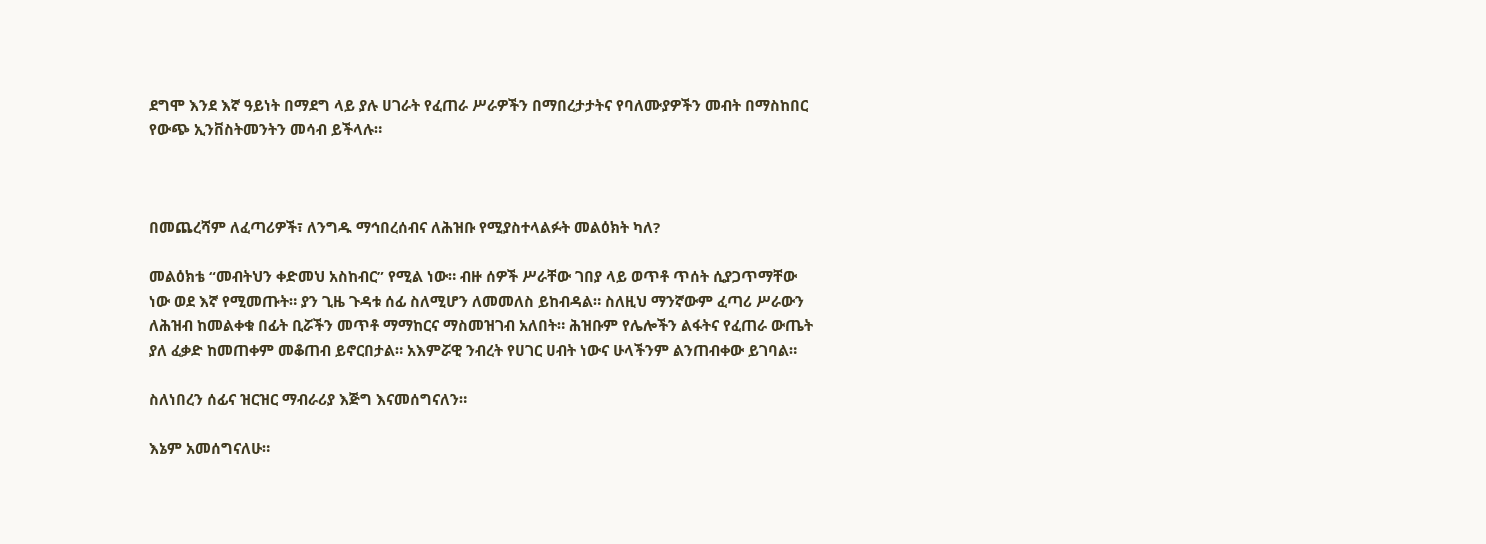ደግሞ እንደ እኛ ዓይነት በማደግ ላይ ያሉ ሀገራት የፈጠራ ሥራዎችን በማበረታታትና የባለሙያዎችን መብት በማስከበር የውጭ ኢንቨስትመንትን መሳብ ይችላሉ።



በመጨረሻም ለፈጣሪዎች፣ ለንግዱ ማኅበረሰብና ለሕዝቡ የሚያስተላልፉት መልዕክት ካለ?

መልዕክቴ “መብትህን ቀድመህ አስከብር” የሚል ነው። ብዙ ሰዎች ሥራቸው ገበያ ላይ ወጥቶ ጥሰት ሲያጋጥማቸው ነው ወደ እኛ የሚመጡት። ያን ጊዜ ጉዳቱ ሰፊ ስለሚሆን ለመመለስ ይከብዳል። ስለዚህ ማንኛውም ፈጣሪ ሥራውን ለሕዝብ ከመልቀቁ በፊት ቢሯችን መጥቶ ማማከርና ማስመዝገብ አለበት። ሕዝቡም የሌሎችን ልፋትና የፈጠራ ውጤት ያለ ፈቃድ ከመጠቀም መቆጠብ ይኖርበታል። አእምሯዊ ንብረት የሀገር ሀብት ነውና ሁላችንም ልንጠብቀው ይገባል።

ስለነበረን ሰፊና ዝርዝር ማብራሪያ እጅግ እናመሰግናለን።

እኔም አመሰግናለሁ።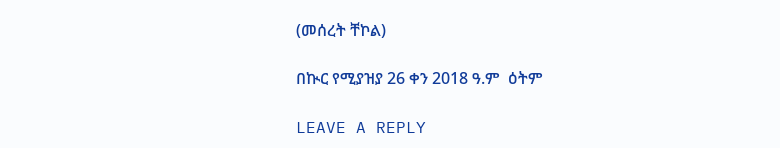(መሰረት ቸኮል)

በኲር የሚያዝያ 26 ቀን 2018 ዓ.ም  ዕትም

LEAVE A REPLY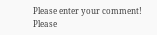Please enter your comment!
Please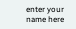enter your name here